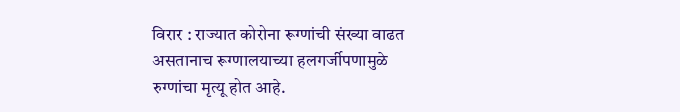विरार : राज्यात कोरोना रूग्णांची संख्या वाढत असतानाच रूग्णालयाच्या हलगर्जीपणामुळे रुग्णांचा मृत्यू होत आहे.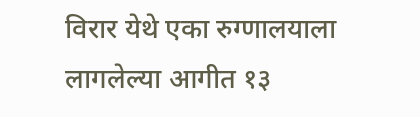विरार येथे एका रुग्णालयाला लागलेल्या आगीत १३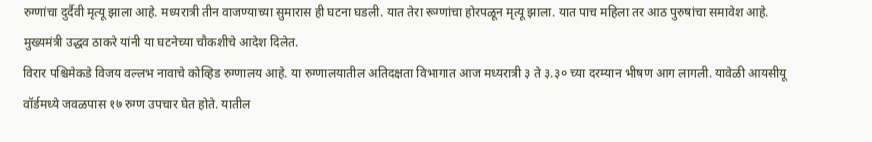रुग्णांचा दुर्दैवी मृत्यू झाला आहे. मध्यरात्री तीन वाजण्याच्या सुमारास ही घटना घडली. यात तेरा रूग्णांचा होरपळून मृत्यू झाला. यात पाच महिला तर आठ पुरुषांचा समावेश आहे. मुख्यमंत्री उद्धव ठाकरे यांनी या घटनेच्या चौकशीचे आदेश दिलेत.
विरार पश्चिमेकडे विजय वल्लभ नावाचे कोव्हिड रुग्णालय आहे. या रुग्णालयातील अतिदक्षता विभागात आज मध्यरात्री ३ ते ३.३० च्या दरम्यान भीषण आग लागली. यावेळी आयसीयू वॉर्डमध्ये जवळपास १७ रुग्ण उपचार घेत होते. यातील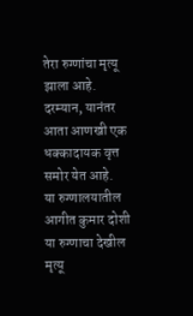तेरा रुग्णांचा मृत्यू झाला आहे. दरम्यान, यानंतर आता आणखी एक धक्कादायक वृत्त समोर येत आहे.
या रुग्णालयातील आगीत कुमार दोशी या रुग्णाचा देखील मृत्यू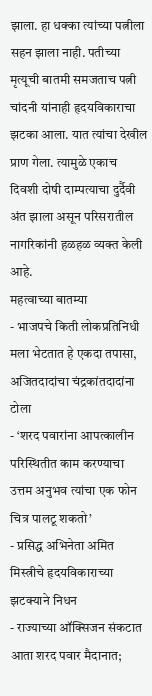झाला. हा धक्का त्यांच्या पत्नीला सहन झाला नाही. पतीच्या मृत्यूची बातमी समजताच पत्नी चांदनी यांनाही हृदयविकाराचा झटका आला. यात त्यांचा देखील प्राण गेला. त्यामुळे एकाच दिवशी दोषी दाम्पत्याचा दुर्दैवी अंत झाला असून परिसरातील नागरिकांनी हळहळ व्यक्त केली आहे.
महत्वाच्या बातम्या
- भाजपचे किती लोकप्रतिनिधी मला भेटतात हे एकदा तपासा, अजितदादांचा चंद्रकांतदादांना टोला
- ‘शरद पवारांना आपत्कालीन परिस्थितीत काम करण्याचा उत्तम अनुभव त्यांचा एक फोन चित्र पालटू शकतो’
- प्रसिद्ध अभिनेता अमित मिस्त्रीचे हृदयविकाराच्या झटक्याने निधन
- राज्याच्या ऑक्सिजन संकटात आता शरद पवार मैदानात;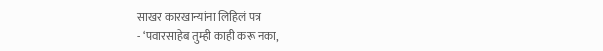साखर कारखान्यांना लिहिलं पत्र
- ‘पवारसाहेब तुम्ही काही करू नका,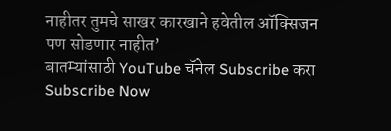नाहीतर तुमचे साखर कारखाने हवेतील ऑक्सिजन पण सोडणार नाहीत’
बातम्यांसाठी YouTube चॅनेल Subscribe करा
Subscribe Now